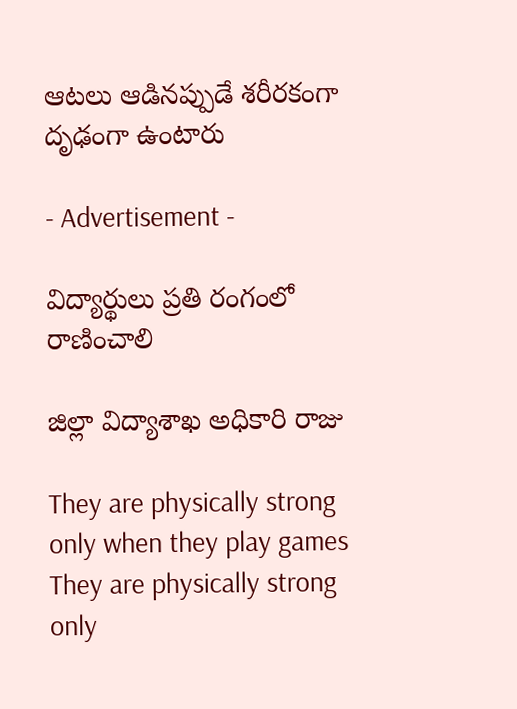ఆటలు ఆడినప్పుడే శరీరకంగా దృఢంగా ఉంటారు

- Advertisement -

విద్యార్థులు ప్రతి రంగంలో రాణించాలి

జిల్లా విద్యాశాఖ అధికారి రాజు

They are physically strong only when they play games
They are physically strong only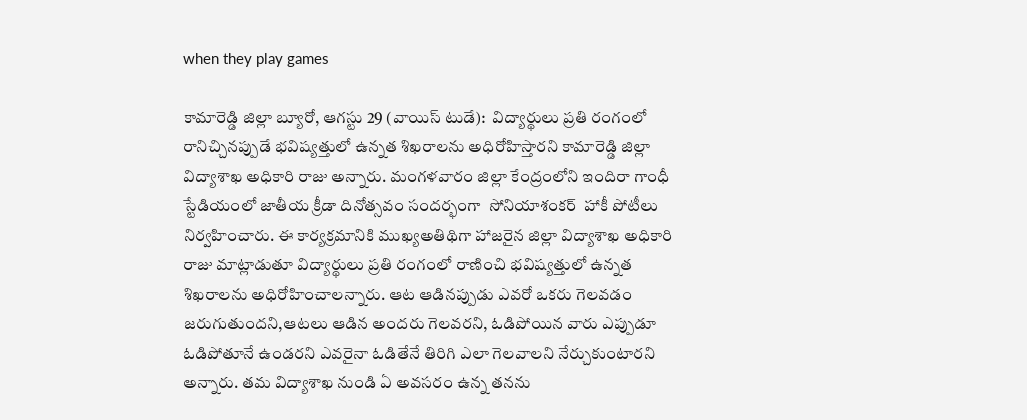when they play games

కామారెడ్డి జిల్లా బ్యూరో, ఆగస్టు 29 (వాయిస్ టుడే):  విద్యార్థులు ప్రతి రంగంలో రానిచ్చినప్పుడే భవిష్యత్తులో ఉన్నత శిఖరాలను అధిరోహిస్తారని కామారెడ్డి జిల్లా విద్యాశాఖ అధికారి రాజు అన్నారు. మంగళవారం జిల్లా కేంద్రంలోని ఇందిరా గాంధీ స్టేడియంలో జాతీయ క్రీడా దినోత్సవం సందర్భంగా  సోనియాశంకర్  హాకీ పోటీలు నిర్వహించారు. ఈ కార్యక్రమానికి ముఖ్యఅతిథిగా హాజరైన జిల్లా విద్యాశాఖ అధికారి రాజు మాట్లాడుతూ విద్యార్థులు ప్రతి రంగంలో రాణించి భవిష్యత్తులో ఉన్నత శిఖరాలను అధిరోహించాలన్నారు. ఆట ఆడినప్పుడు ఎవరో ఒకరు గెలవడం జరుగుతుందని,ఆటలు ఆడిన అందరు గెలవరని, ఓడిపోయిన వారు ఎప్పుడూ ఓడిపోతూనే ఉండరని ఎవరైనా ఓడితేనే తిరిగి ఎలా గెలవాలని నేర్చుకుంటారని అన్నారు. తమ విద్యాశాఖ నుండి ఏ అవసరం ఉన్న తనను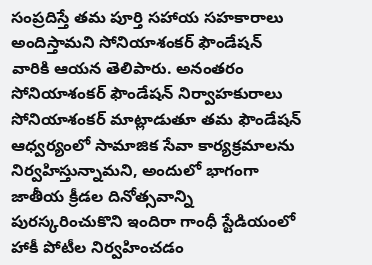సంప్రదిస్తే తమ పూర్తి సహాయ సహకారాలు అందిస్తామని సోనియాశంకర్ ఫౌండేషన్ వారికి ఆయన తెలిపారు. అనంతరం సోనియాశంకర్ ఫౌండేషన్ నిర్వాహకురాలు సోనియాశంకర్ మాట్లాడుతూ తమ ఫౌండేషన్ ఆధ్వర్యంలో సామాజిక సేవా కార్యక్రమాలను నిర్వహిస్తున్నామని, అందులో భాగంగా జాతీయ క్రీడల దినోత్సవాన్ని పురస్కరించుకొని ఇందిరా గాంధీ స్టేడియంలో హాకీ పోటీల నిర్వహించడం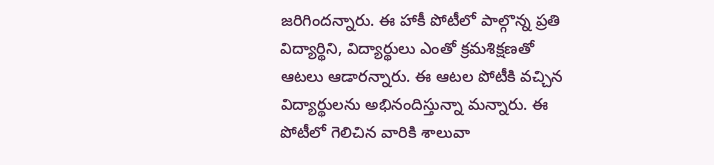జరిగిందన్నారు. ఈ హాకీ పోటీలో పాల్గొన్న ప్రతి విద్యార్థిని, విద్యార్థులు ఎంతో క్రమశిక్షణతో ఆటలు ఆడారన్నారు. ఈ ఆటల పోటీకి వచ్చిన విద్యార్థులను అభినందిస్తున్నా మన్నారు. ఈ పోటీలో గెలిచిన వారికి శాలువా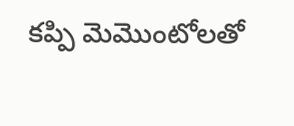కప్పి మెమొంటోలతో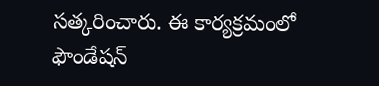సత్కరించారు. ఈ కార్యక్రమంలో ఫౌండేషన్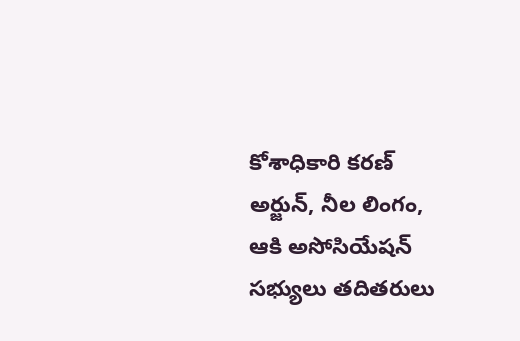కోశాధికారి కరణ్ అర్జున్, నీల లింగం, ఆకి అసోసియేషన్ సభ్యులు తదితరులు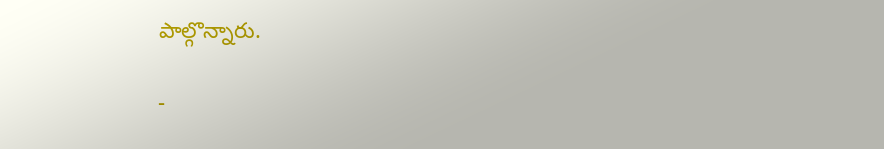పాల్గొన్నారు.

-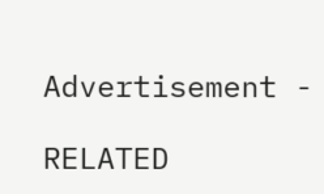Advertisement -

RELATED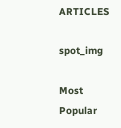ARTICLES

spot_img

Most Popular